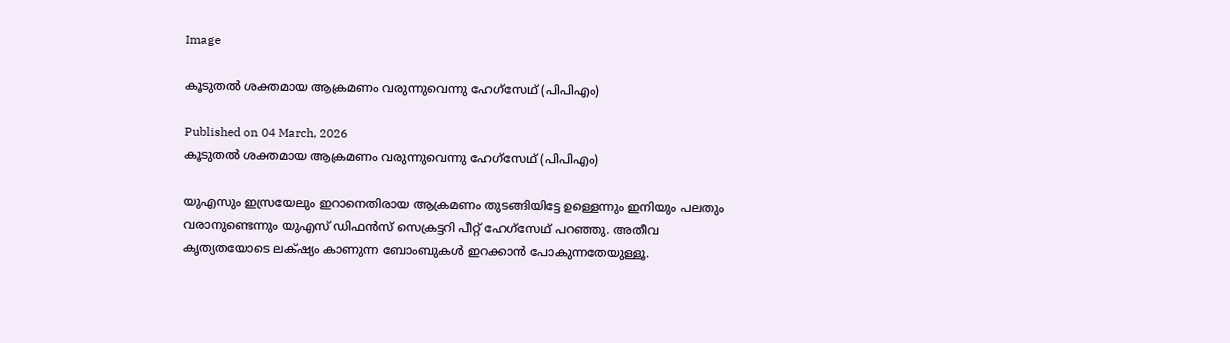Image

കൂടുതൽ ശക്തമായ ആക്രമണം വരുന്നുവെന്നു ഹേഗ്സേഥ് (പിപിഎം)

Published on 04 March, 2026
കൂടുതൽ ശക്തമായ ആക്രമണം വരുന്നുവെന്നു ഹേഗ്സേഥ് (പിപിഎം)

യുഎസും ഇസ്രയേലും ഇറാനെതിരായ ആക്രമണം തുടങ്ങിയിട്ടേ ഉള്ളെന്നും ഇനിയും പലതും വരാനുണ്ടെന്നും യുഎസ് ഡിഫൻസ് സെക്രട്ടറി പീറ്റ് ഹേഗ്സേഥ് പറഞ്ഞു. അതീവ കൃത്യതയോടെ ലക്‌ഷ്യം കാണുന്ന ബോംബുകൾ ഇറക്കാൻ പോകുന്നതേയുള്ളൂ.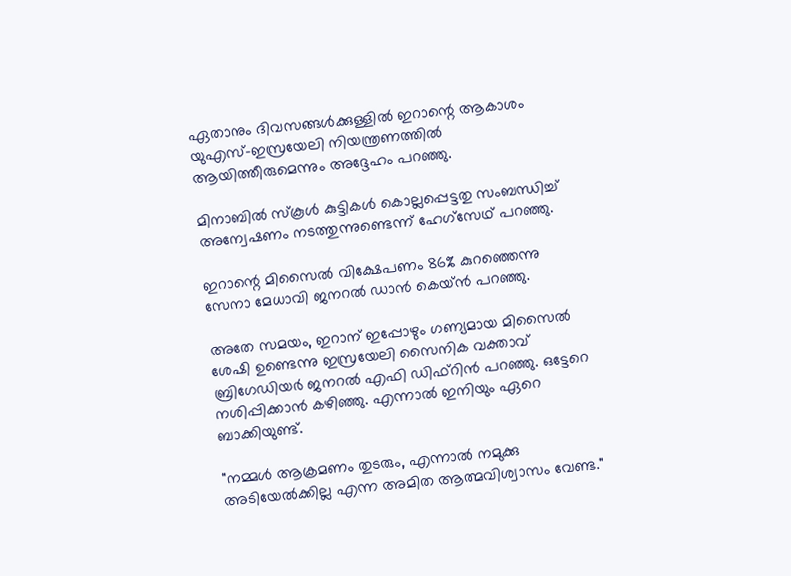ഏതാനും ദിവസങ്ങൾക്കുള്ളിൽ ഇറാന്റെ ആകാശം യുഎസ്-ഇസ്രയേലി നിയന്ത്രണത്തിൽ ആയിത്തീരുമെന്നും അദ്ദേഹം പറഞ്ഞു.

മിനാബിൽ സ്കൂൾ കുട്ടികൾ കൊല്ലപ്പെട്ടതു സംബന്ധിച്ച് അന്വേഷണം നടത്തുന്നുണ്ടെന്ന് ഹേഗ്സേഥ് പറഞ്ഞു.

ഇറാന്റെ മിസൈൽ വിക്ഷേപണം 86% കുറഞ്ഞെന്നു സേനാ മേധാവി ജനറൽ ഡാൻ കെയ്‌ൻ പറഞ്ഞു.

അതേ സമയം, ഇറാന് ഇപ്പോഴും ഗണ്യമായ മിസൈൽ ശേഷി ഉണ്ടെന്നു ഇസ്രയേലി സൈനിക വക്താവ് ബ്രിഗേഡിയർ ജനറൽ എഫി ഡിഫ്‌റിൻ പറഞ്ഞു. ഒട്ടേറെ നശിപ്പിക്കാൻ കഴിഞ്ഞു. എന്നാൽ ഇനിയും ഏറെ ബാക്കിയുണ്ട്.

"നമ്മൾ ആക്രമണം തുടരും, എന്നാൽ നമുക്കു അടിയേൽക്കില്ല എന്ന അമിത ആത്മവിശ്വാസം വേണ്ട."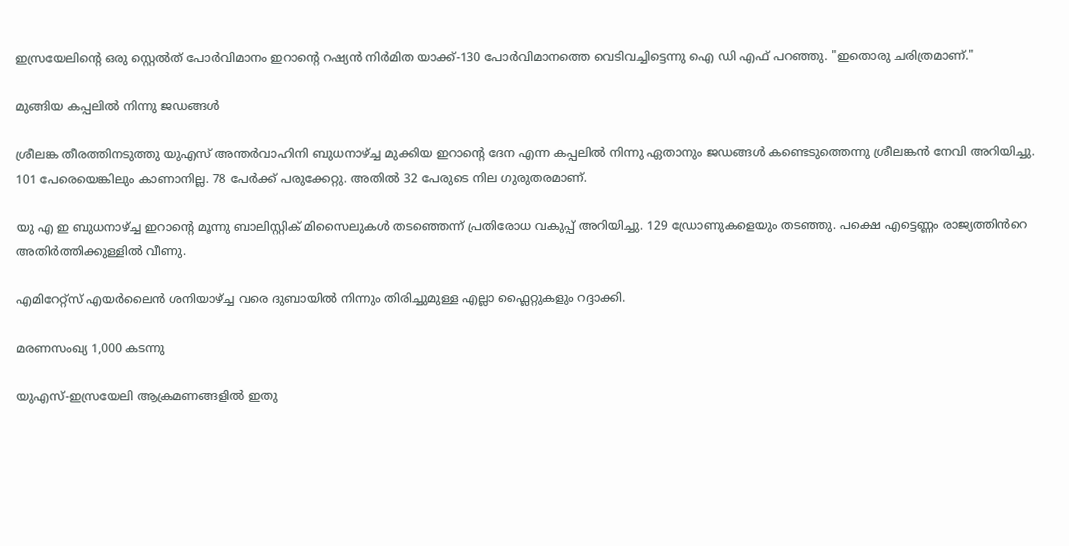ഇസ്രയേലിന്റെ ഒരു സ്റ്റെൽത് പോർവിമാനം ഇറാന്റെ റഷ്യൻ നിർമിത യാക്ക്-130 പോർവിമാനത്തെ വെടിവച്ചിട്ടെന്നു ഐ ഡി എഫ് പറഞ്ഞു. "ഇതൊരു ചരിത്രമാണ്."

മുങ്ങിയ കപ്പലിൽ നിന്നു ജഡങ്ങൾ

ശ്രീലങ്ക തീരത്തിനടുത്തു യുഎസ് അന്തർവാഹിനി ബുധനാഴ്ച്ച മുക്കിയ ഇറാന്റെ ദേന എന്ന കപ്പലിൽ നിന്നു ഏതാനും ജഡങ്ങൾ കണ്ടെടുത്തെന്നു ശ്രീലങ്കൻ നേവി അറിയിച്ചു. 101 പേരെയെങ്കിലും കാണാനില്ല. 78 പേർക്ക് പരുക്കേറ്റു. അതിൽ 32 പേരുടെ നില ഗുരുതരമാണ്.

യു എ ഇ ബുധനാഴ്ച്ച ഇറാന്റെ മൂന്നു ബാലിസ്റ്റിക് മിസൈലുകൾ തടഞ്ഞെന്ന് പ്രതിരോധ വകുപ്പ് അറിയിച്ചു. 129 ഡ്രോണുകളെയും തടഞ്ഞു. പക്ഷെ എട്ടെണ്ണം രാജ്യത്തിൻറെ അതിർത്തിക്കുള്ളിൽ വീണു.

എമിറേറ്റ്സ് എയർലൈൻ ശനിയാഴ്ച്ച വരെ ദുബായിൽ നിന്നും തിരിച്ചുമുള്ള എല്ലാ ഫ്ലൈറ്റുകളും റദ്ദാക്കി.

മരണസംഖ്യ 1,000 കടന്നു

യുഎസ്-ഇസ്രയേലി ആക്രമണങ്ങളിൽ ഇതു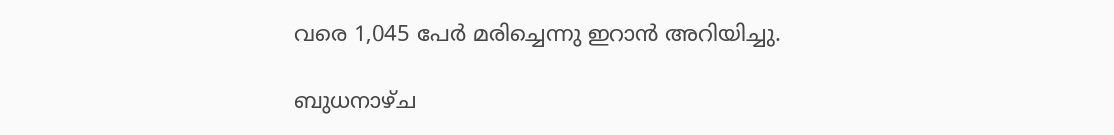വരെ 1,045 പേർ മരിച്ചെന്നു ഇറാൻ അറിയിച്ചു.

ബുധനാഴ്ച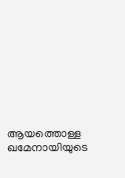ആയത്തൊള്ള ഖമേനായിയുടെ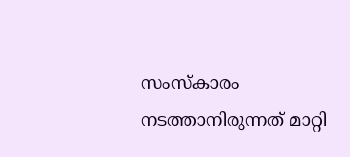സംസ്കാരം നടത്താനിരുന്നത് മാറ്റി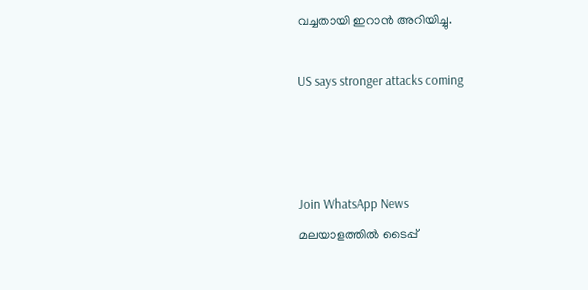വച്ചതായി ഇറാൻ അറിയിച്ചു.

US says stronger attacks coming



Join WhatsApp News
മലയാളത്തില്‍ ടൈപ്പ്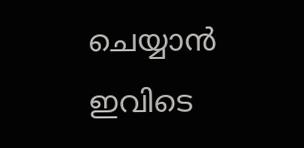ചെയ്യാന്‍ ഇവിടെ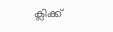ക്ലിക്ക്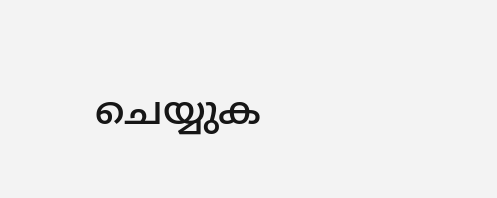ചെയ്യുക